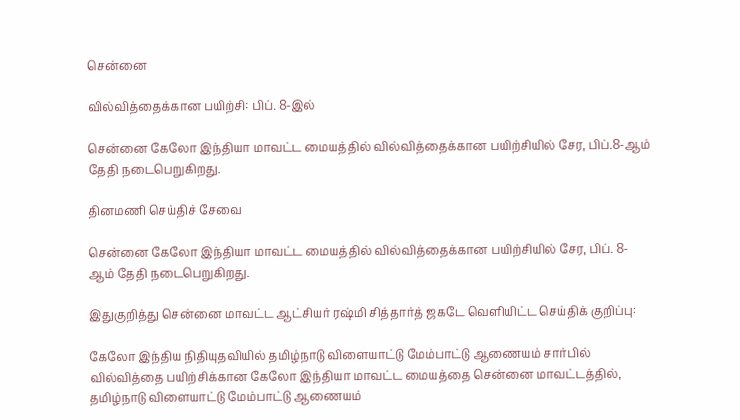சென்னை

வில்வித்தைக்கான பயிற்சி: பிப். 8-இல்

சென்னை கேலோ இந்தியா மாவட்ட மையத்தில் வில்வித்தைக்கான பயிற்சியில் சேர, பிப்.8-ஆம் தேதி நடைபெறுகிறது.

தினமணி செய்திச் சேவை

சென்னை கேலோ இந்தியா மாவட்ட மையத்தில் வில்வித்தைக்கான பயிற்சியில் சேர, பிப். 8-ஆம் தேதி நடைபெறுகிறது.

இதுகுறித்து சென்னை மாவட்ட ஆட்சியர் ரஷ்மி சித்தார்த் ஜகடே வெளியிட்ட செய்திக் குறிப்பு:

கேலோ இந்திய நிதியுதவியில் தமிழ்நாடு விளையாட்டு மேம்பாட்டு ஆணையம் சார்பில் வில்வித்தை பயிற்சிக்கான கேலோ இந்தியா மாவட்ட மையத்தை சென்னை மாவட்டத்தில், தமிழ்நாடு விளையாட்டு மேம்பாட்டு ஆணையம்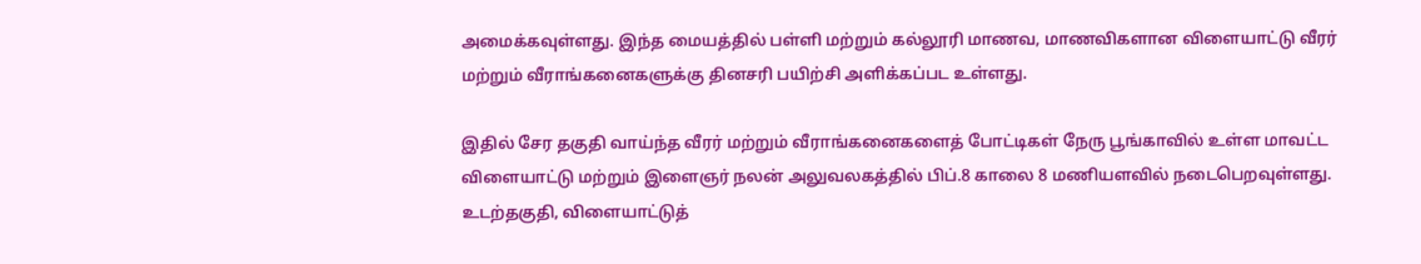அமைக்கவுள்ளது. இந்த மையத்தில் பள்ளி மற்றும் கல்லூரி மாணவ, மாணவிகளான விளையாட்டு வீரர் மற்றும் வீராங்கனைகளுக்கு தினசரி பயிற்சி அளிக்கப்பட உள்ளது.

இதில் சேர தகுதி வாய்ந்த வீரர் மற்றும் வீராங்கனைகளைத் போட்டிகள் நேரு பூங்காவில் உள்ள மாவட்ட விளையாட்டு மற்றும் இளைஞர் நலன் அலுவலகத்தில் பிப்.8 காலை 8 மணியளவில் நடைபெறவுள்ளது. உடற்தகுதி, விளையாட்டுத்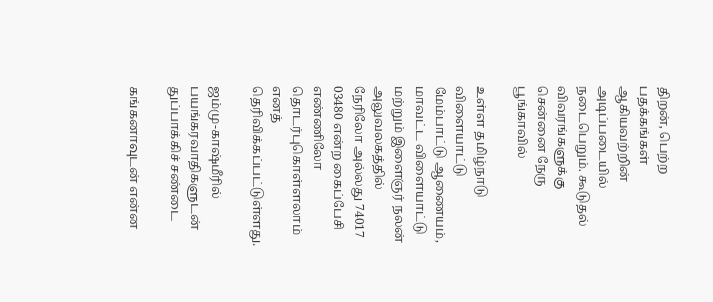திறன், பெற்ற பதக்கங்கள் ஆகியவற்றின் அடிப்படையில் நடைபெறும். கூடுதல் விவரங்களுக்கு சென்னை நேரு பூங்காவில்

உள்ள தமிழ்நாடு விளையாட்டு மேம்பாட்டு ஆணையம், மாவட்ட விளையாட்டு மற்றும் இளைஞர் நலன் அலுவலகத்தில் நேரிலோ அல்லது 74017 03480 என்ற கைப்பேசி எண்ணிலோ தொடர்புகொள்ளலாம் எனத் தெரிவிக்கப்பட்டுள்ளது.

ஜம்மு-காஷ்மீரில் பயங்கரவாதிகளுடன் துப்பாக்கிச் சண்டை

கங்கனாவுடன் என்ன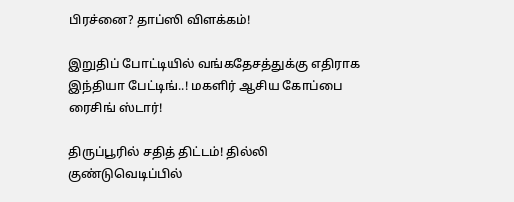பிரச்னை? தாப்ஸி விளக்கம்!

இறுதிப் போட்டியில் வங்கதேசத்துக்கு எதிராக இந்தியா பேட்டிங்..! மகளிர் ஆசிய கோப்பை ரைசிங் ஸ்டார்!

திருப்பூரில் சதித் திட்டம்! தில்லி குண்டுவெடிப்பில்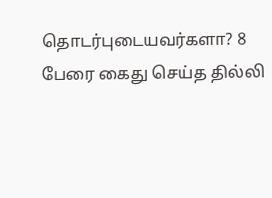தொடர்புடையவர்களா? 8 பேரை கைது செய்த தில்லி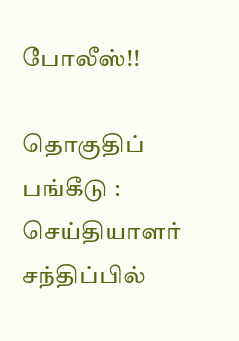போலீஸ்!!

தொகுதிப் பங்கீடு : செய்தியாளர் சந்திப்பில்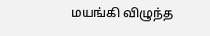மயங்கி விழுந்த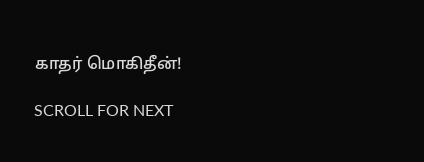காதர் மொகிதீன்!

SCROLL FOR NEXT